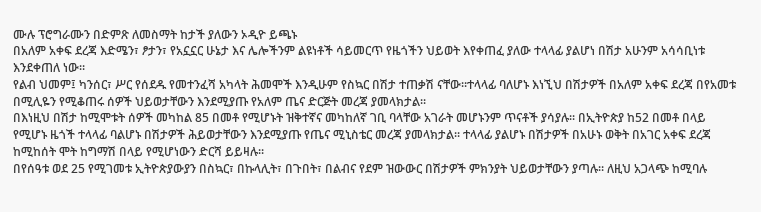ሙሉ ፕሮግራሙን በድምጽ ለመስማት ከታች ያለውን ኦዲዮ ይጫኑ
በአለም አቀፍ ደረጃ እድሜን፣ ፆታን፣ የአኗኗር ሁኔታ እና ሌሎችንም ልዩነቶች ሳይመርጥ የዜጎችን ህይወት እየቀጠፈ ያለው ተላላፊ ያልሆነ በሽታ አሁንም አሳሳቢነቱ እንደቀጠለ ነው።
የልብ ህመም፤ ካንሰር፣ ሥር የሰደዱ የመተንፈሻ አካላት ሕመሞች እንዲሁም የስኳር በሽታ ተጠቃሽ ናቸው።ተላላፊ ባለሆኑ እነኚህ በሽታዎች በአለም አቀፍ ደረጃ በየአመቱ በሚሊዬን የሚቆጠሩ ሰዎች ህይወታቸውን እንደሚያጡ የአለም ጤና ድርጅት መረጃ ያመላክታል፡፡
በእነዚህ በሽታ ከሚሞቱት ሰዎች መካከል 85 በመቶ የሚሆኑት ዝቅተኛና መካከለኛ ገቢ ባላቸው አገራት መሆኑንም ጥናቶች ያሳያሉ፡፡ በኢትዮጵያ ከ52 በመቶ በላይ የሚሆኑ ዜጎች ተላላፊ ባልሆኑ በሽታዎች ሕይወታቸውን እንደሚያጡ የጤና ሚኒስቴር መረጃ ያመላክታል፡፡ ተላላፊ ያልሆኑ በሽታዎች በአሁኑ ወቅት በአገር አቀፍ ደረጃ ከሚከሰት ሞት ከግማሽ በላይ የሚሆነውን ድርሻ ይይዛሉ።
በየሰዓቱ ወደ 25 የሚገመቱ ኢትዮጵያውያን በስኳር፣ በኩላሊት፣ በጉበት፣ በልብና የደም ዝውውር በሽታዎች ምክንያት ህይወታቸውን ያጣሉ። ለዚህ አጋላጭ ከሚባሉ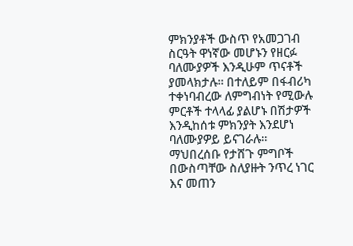ምክንያቶች ውስጥ የአመጋገብ ስርዓት ዋነኛው መሆኑን የዘርፉ ባለሙያዎች እንዲሁም ጥናቶች ያመላክታሉ፡፡ በተለይም በፋብሪካ ተቀነባብረው ለምግብነት የሚውሉ ምርቶች ተላላፊ ያልሆኑ በሽታዎች እንዲከሰቱ ምክንያት እንደሆነ ባለሙያዎይ ይናገራሉ።
ማህበረሰቡ የታሸጉ ምግቦች በውስጣቸው ስለያዙት ንጥረ ነገር እና መጠን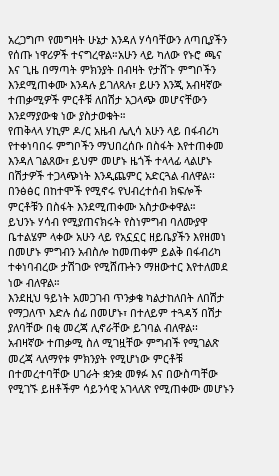አረጋግጦ የመግዛት ሁኔታ እንዳለ ሃሳባቸውን ለጣቢያችን የሰጡ ነዋሪዎች ተናግረዋል።አሁን ላይ ካለው የኑሮ ጫና እና ጊዜ በማጣት ምክንያት በብዛት የታሸጉ ምግቦችን እንደሚጠቀሙ እንዳሉ ይገለጻሉ፣ ይሁን እንጂ አብዛኛው ተጠቃሚዎች ምርቶቹ ለበሽታ አጋላጭ መሆናቸውን እንደማያውቁ ነው ያስታወቁት።
የጠቅላላ ሃኪም ዶ/ር አዜብ ሌሊሳ አሁን ላይ በፋብሪካ የተቀነባበሩ ምግቦችን ማህበረሰቡ በስፋት እየተጠቀመ እንዳለ ገልጸው፣ ይህም መሆኑ ዜጎች ተላላፊ ላልሆኑ በሽታዎች ተጋላጭነት እንዲጨምር አድርጓል ብለዋል፡፡ በንፅፅር በከተሞች የሚኖሩ የህብረተሰብ ክፍሎች ምርቶቹን በስፋት እንደሚጠቀሙ አስታውቀዋል።
ይህንኑ ሃሳብ የሚያጠናክሩት የስነምግብ ባለሙያዋ ቤተልሄም ላቀው አሁን ላይ የአኗኗር ዘይቤያችን እየዘመነ በመሆኑ ምግብን አብስሎ ከመጠቀም ይልቅ በፋብሪካ ተቀነባብረው ታሽገው የሚሸጡትን ማዘውተር እየተለመደ ነው ብለዋል።
እንደዚህ ዓይነት አመጋገብ ጥንቃቄ ካልታከለበት ለበሽታ የማጋለጥ እድሉ ሰፊ በመሆኑ፣ በተለይም ተጓዳኝ በሽታ ያለባቸው በቂ መረጃ ሊኖራቸው ይገባል ብለዋል፡፡ አብዛኛው ተጠቃሚ ስለ ሚገዟቸው ምግብች የሚገልጽ መረጃ ላለማየቱ ምክንያት የሚሆነው ምርቶቹ በተመረተባቸው ሀገራት ቋንቋ መፃፉ እና በውስጣቸው የሚገኙ ይዘቶችም ሳይንሳዊ አገላለጽ የሚጠቀሙ መሆኑን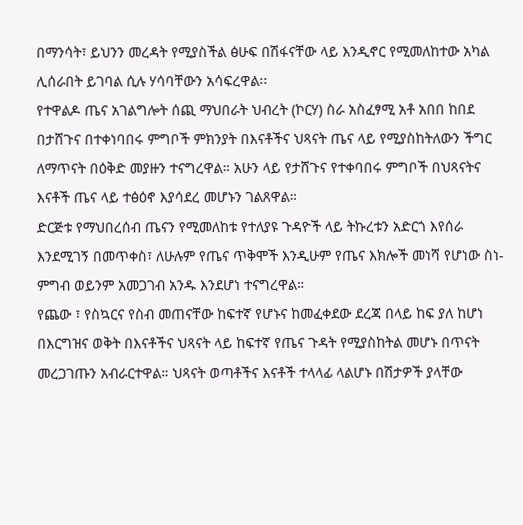በማንሳት፣ ይህንን መረዳት የሚያስችል ፅሁፍ በሽፋናቸው ላይ እንዲኖር የሚመለከተው አካል ሊሰራበት ይገባል ሲሉ ሃሳባቸውን አሳፍረዋል፡፡
የተዋልዶ ጤና አገልግሎት ሰጪ ማህበራት ህብረት (ኮርሃ) ስራ አስፈፃሚ አቶ አበበ ከበደ በታሸጉና በተቀነባበሩ ምግቦች ምክንያት በእናቶችና ህጻናት ጤና ላይ የሚያስከትለውን ችግር ለማጥናት በዕቅድ መያዙን ተናግረዋል። አሁን ላይ የታሸጉና የተቀባበሩ ምግቦች በህጻናትና እናቶች ጤና ላይ ተፅዕኖ እያሳደረ መሆኑን ገልጸዋል።
ድርጅቱ የማህበረሰብ ጤናን የሚመለከቱ የተለያዩ ጉዳዮች ላይ ትኩረቱን አድርጎ እየሰራ እንደሚገኝ በመጥቀስ፣ ለሁሉም የጤና ጥቅሞች እንዲሁም የጤና እክሎች መነሻ የሆነው ስነ-ምግብ ወይንም አመጋገብ አንዱ እንደሆነ ተናግረዋል።
የጨው ፣ የስኳርና የስብ መጠናቸው ከፍተኛ የሆኑና ከመፈቀደው ደረጃ በላይ ከፍ ያለ ከሆነ በእርግዝና ወቅት በእናቶችና ህጻናት ላይ ከፍተኛ የጤና ጉዳት የሚያስከትል መሆኑ በጥናት መረጋገጡን አብራርተዋል። ህጻናት ወጣቶችና እናቶች ተላላፊ ላልሆኑ በሽታዎች ያላቸው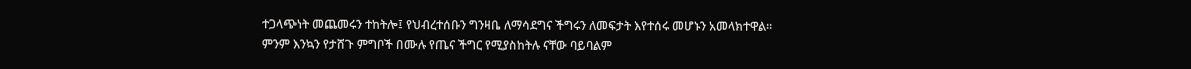ተጋላጭነት መጨመሩን ተከትሎ፤ የህብረተሰቡን ግንዛቤ ለማሳደግና ችግሩን ለመፍታት እየተሰሩ መሆኑን አመላክተዋል።
ምንም እንኳን የታሸጉ ምግቦች በሙሉ የጤና ችግር የሚያስከትሉ ናቸው ባይባልም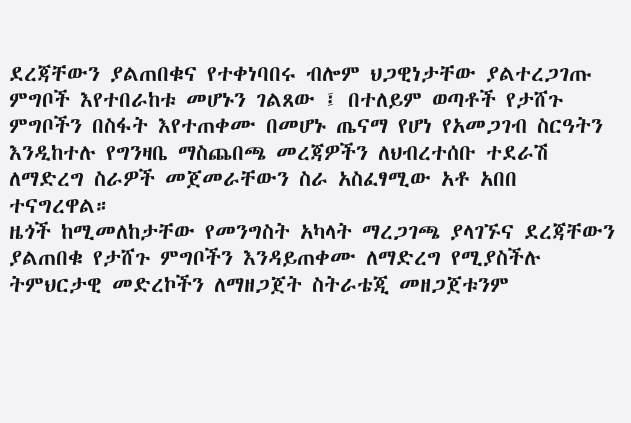ደረጃቸውን ያልጠበቁና የተቀነባበሩ ብሎም ህጋዊነታቸው ያልተረጋገጡ ምግቦች እየተበራከቱ መሆኑን ገልጸው ፤ በተለይም ወጣቶች የታሸጉ ምግቦችን በስፋት እየተጠቀሙ በመሆኑ ጤናማ የሆነ የአመጋገብ ስርዓትን እንዲከተሉ የግንዛቤ ማስጨበጫ መረጃዎችን ለህብረተሰቡ ተደራሽ ለማድረግ ስራዎች መጀመራቸውን ስራ አስፈፃሚው አቶ አበበ ተናግረዋል።
ዜጎች ከሚመለከታቸው የመንግስት አካላት ማረጋገጫ ያላገኙና ደረጃቸውን ያልጠበቁ የታሸጉ ምግቦችን እንዳይጠቀሙ ለማድረግ የሚያስችሉ ትምህርታዊ መድረኮችን ለማዘጋጀት ስትራቴጂ መዘጋጀቱንም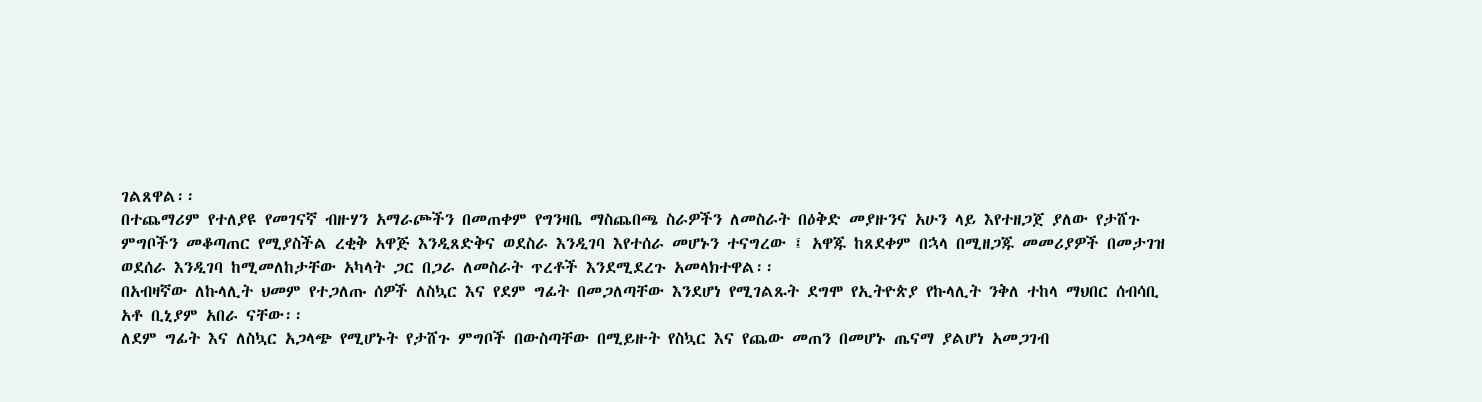ገልጸዋል፡፡
በተጨማሪም የተለያዩ የመገናኛ ብዙሃን አማራጮችን በመጠቀም የግንዛቤ ማስጨበጫ ስራዎችን ለመስራት በዕቅድ መያዙንና አሁን ላይ እየተዘጋጀ ያለው የታሸጉ ምግቦችን መቆጣጠር የሚያስችል ረቂቅ አዋጅ እንዲጸድቅና ወደስራ እንዲገባ እየተሰራ መሆኑን ተናግረው ፤ አዋጁ ከጸደቀም በኋላ በሚዘጋጁ መመሪያዎች በመታገዝ ወደሰራ እንዲገባ ከሚመለከታቸው አካላት ጋር በጋራ ለመስራት ጥረቶች እንደሚደረጉ አመላክተዋል፡፡
በአብዛኛው ለኩላሊት ህመም የተጋለጡ ሰዎች ለስኳር እና የደም ግፊት በመጋለጣቸው እንደሆነ የሚገልጹት ደግሞ የኢትዮጵያ የኩላሊት ንቅለ ተከላ ማህበር ሰብሳቢ አቶ ቢኒያም አበራ ናቸው፡፡
ለደም ግፊት እና ለስኳር አጋላጭ የሚሆኑት የታሸጉ ምግቦች በውስጣቸው በሚይዙት የስኳር እና የጨው መጠን በመሆኑ ጤናማ ያልሆነ አመጋገብ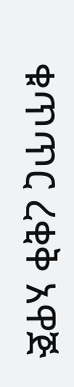ቁጥጥር ረቂቅ አዋጅ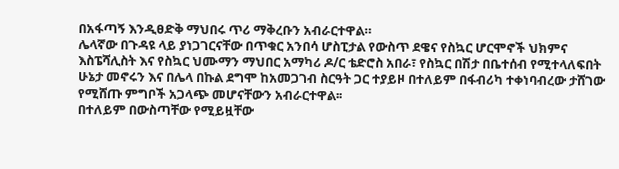በአፋጣኝ እንዲፀድቅ ማህበሩ ጥሪ ማቅረቡን አብራርተዋል።
ሌላኛው በጉዳዩ ላይ ያነጋገርናቸው በጥቁር አንበሳ ሆስፒታል የውስጥ ደዌና የስኳር ሆርሞኖች ህክምና እስፔሻሊስት እና የስኳር ህሙማን ማህበር አማካሪ ዶ/ር ቴድሮስ አበራ፣ የስኳር በሽታ በቤተሰብ የሚተላለፍበት ሁኔታ መኖሩን እና በሌላ በኩል ደግሞ ከአመጋገብ ስርዓት ጋር ተያይዞ በተለይም በፋብሪካ ተቀነባብረው ታሸገው የሚሸጡ ምግቦች አጋላጭ መሆናቸውን አብራርተዋል፡፡
በተለይም በውስጣቸው የሚይዟቸው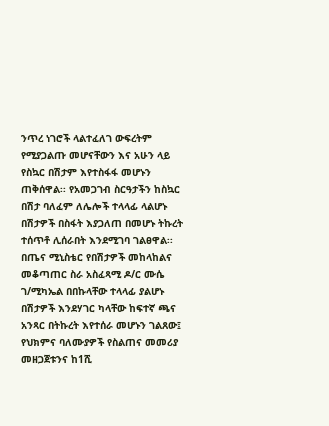ንጥረ ነገሮች ላልተፈለገ ውፍረትም የሚያጋልጡ መሆናቸውን እና አሁን ላይ የስኳር በሽታም እየተስፋፋ መሆኑን ጠቅሰዋል፡፡ የአመጋገብ ስርዓታችን ከስኳር በሽታ ባለፈም ለሌሎች ተላላፊ ላልሆኑ በሽታዎች በስፋት እያጋለጠ በመሆኑ ትኩረት ተሰጥቶ ሊሰራበት እንደሚገባ ገልፀዋል፡፡
በጤና ሚኒስቴር የበሽታዎች መከላከልና መቆጣጠር ስራ አስፈጻሚ ዶ/ር ሙሴ ገ/ሚካኤል በበኩላቸው ተላላፊ ያልሆኑ በሽታዎች እንደሃገር ካላቸው ከፍተኛ ጫና አንጻር በትኩረት እየተሰራ መሆኑን ገልጸው፤ የህክምና ባለሙያዎች የስልጠና መመሪያ መዘጋጀቱንና ከ1ሺ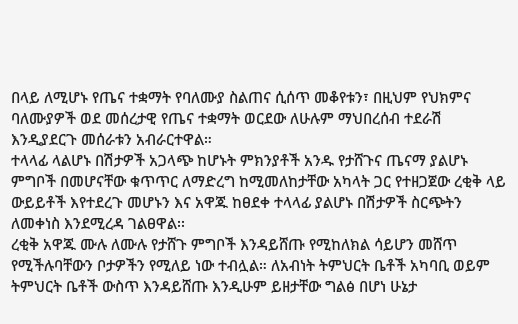በላይ ለሚሆኑ የጤና ተቋማት የባለሙያ ስልጠና ሲሰጥ መቆየቱን፣ በዚህም የህክምና ባለሙያዎች ወደ መሰረታዊ የጤና ተቋማት ወርደው ለሁሉም ማህበረሰብ ተደራሽ እንዲያደርጉ መሰራቱን አብራርተዋል።
ተላላፊ ላልሆኑ በሽታዎች አጋላጭ ከሆኑት ምክንያቶች አንዱ የታሸጉና ጤናማ ያልሆኑ ምግቦች በመሆናቸው ቁጥጥር ለማድረግ ከሚመለከታቸው አካላት ጋር የተዘጋጀው ረቂቅ ላይ ውይይቶች እየተደረጉ መሆኑን እና አዋጁ ከፀደቀ ተላላፊ ያልሆኑ በሽታዎች ስርጭትን ለመቀነስ እንደሚረዳ ገልፀዋል፡፡
ረቂቅ አዋጁ ሙሉ ለሙሉ የታሸጉ ምግቦች እንዳይሸጡ የሚከለክል ሳይሆን መሸጥ የሚችሉባቸውን ቦታዎችን የሚለይ ነው ተብሏል። ለአብነት ትምህርት ቤቶች አካባቢ ወይም ትምህርት ቤቶች ውስጥ እንዳይሸጡ እንዲሁም ይዘታቸው ግልፅ በሆነ ሁኔታ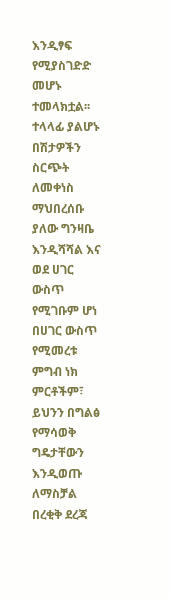እንዲፃፍ የሚያስገድድ መሆኑ ተመላክቷል፡፡
ተላላፊ ያልሆኑ በሽታዎችን ስርጭት ለመቀነስ ማህበረሰቡ ያለው ግንዛቤ እንዲሻሻል እና ወደ ሀገር ውስጥ የሚገቡም ሆነ በሀገር ውስጥ የሚመረቱ ምግብ ነክ ምርቶችም፣ ይህንን በግልፅ የማሳወቅ ግዴታቸውን እንዲወጡ ለማስቻል በረቂቅ ደረጃ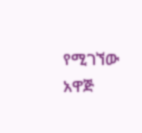የሚገኘው አዋጅ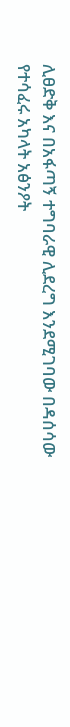ሊፀድቅ እና በአፋጣኝ ተግባራዊ ሊደረግ እንደሚገባው በዳሰሳው የተሳፈሩ አካላት አፅንዖት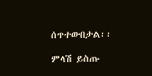ሰጥተውበታል፡፡

ምላሽ ይስጡ